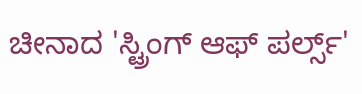ಚೀನಾದ 'ಸ್ಟ್ರಿಂಗ್ ಆಫ್ ಪರ್ಲ್ಸ್'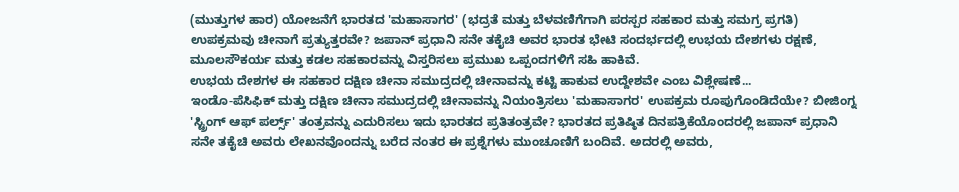(ಮುತ್ತುಗಳ ಹಾರ) ಯೋಜನೆಗೆ ಭಾರತದ 'ಮಹಾಸಾಗರ' (ಭದ್ರತೆ ಮತ್ತು ಬೆಳವಣಿಗೆಗಾಗಿ ಪರಸ್ಪರ ಸಹಕಾರ ಮತ್ತು ಸಮಗ್ರ ಪ್ರಗತಿ) ಉಪಕ್ರಮವು ಚೀನಾಗೆ ಪ್ರತ್ಯುತ್ತರವೇ? ಜಪಾನ್ ಪ್ರಧಾನಿ ಸನೇ ತಕೈಚಿ ಅವರ ಭಾರತ ಭೇಟಿ ಸಂದರ್ಭದಲ್ಲಿ ಉಭಯ ದೇಶಗಳು ರಕ್ಷಣೆ, ಮೂಲಸೌಕರ್ಯ ಮತ್ತು ಕಡಲ ಸಹಕಾರವನ್ನು ವಿಸ್ತರಿಸಲು ಪ್ರಮುಖ ಒಪ್ಪಂದಗಳಿಗೆ ಸಹಿ ಹಾಕಿವೆ.
ಉಭಯ ದೇಶಗಳ ಈ ಸಹಕಾರ ದಕ್ಷಿಣ ಚೀನಾ ಸಮುದ್ರದಲ್ಲಿ ಚೀನಾವನ್ನು ಕಟ್ಟಿ ಹಾಕುವ ಉದ್ದೇಶವೇ ಎಂಬ ವಿಶ್ಲೇಷಣೆ...
ಇಂಡೊ-ಪೆಸಿಫಿಕ್ ಮತ್ತು ದಕ್ಷಿಣ ಚೀನಾ ಸಮುದ್ರದಲ್ಲಿ ಚೀನಾವನ್ನು ನಿಯಂತ್ರಿಸಲು 'ಮಹಾಸಾಗರ' ಉಪಕ್ರಮ ರೂಪುಗೊಂಡಿದೆಯೇ? ಬೀಜಿಂಗ್ನ 'ಸ್ಟ್ರಿಂಗ್ ಆಫ್ ಪರ್ಲ್ಸ್' ತಂತ್ರವನ್ನು ಎದುರಿಸಲು ಇದು ಭಾರತದ ಪ್ರತಿತಂತ್ರವೇ? ಭಾರತದ ಪ್ರತಿಷ್ಠಿತ ದಿನಪತ್ರಿಕೆಯೊಂದರಲ್ಲಿ ಜಪಾನ್ ಪ್ರಧಾನಿ ಸನೇ ತಕೈಚಿ ಅವರು ಲೇಖನವೊಂದನ್ನು ಬರೆದ ನಂತರ ಈ ಪ್ರಶ್ನೆಗಳು ಮುಂಚೂಣಿಗೆ ಬಂದಿವೆ. ಅದರಲ್ಲಿ ಅವರು,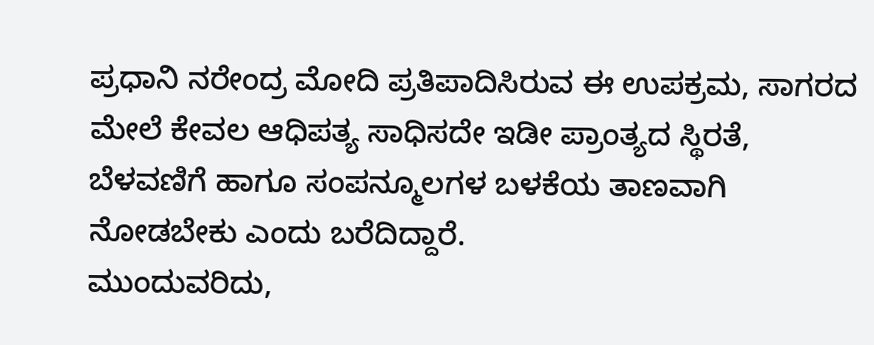ಪ್ರಧಾನಿ ನರೇಂದ್ರ ಮೋದಿ ಪ್ರತಿಪಾದಿಸಿರುವ ಈ ಉಪಕ್ರಮ, ಸಾಗರದ ಮೇಲೆ ಕೇವಲ ಆಧಿಪತ್ಯ ಸಾಧಿಸದೇ ಇಡೀ ಪ್ರಾಂತ್ಯದ ಸ್ಥಿರತೆ, ಬೆಳವಣಿಗೆ ಹಾಗೂ ಸಂಪನ್ಮೂಲಗಳ ಬಳಕೆಯ ತಾಣವಾಗಿ ನೋಡಬೇಕು ಎಂದು ಬರೆದಿದ್ದಾರೆ.
ಮುಂದುವರಿದು,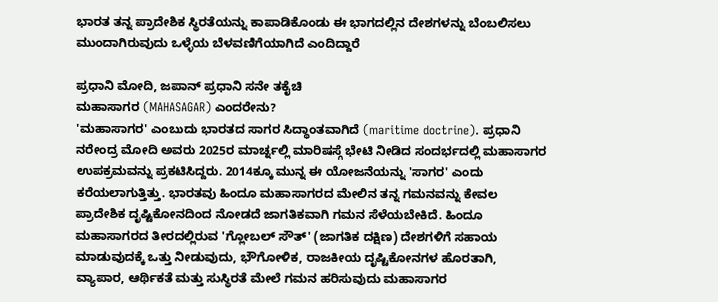ಭಾರತ ತನ್ನ ಪ್ರಾದೇಶಿಕ ಸ್ಥಿರತೆಯನ್ನು ಕಾಪಾಡಿಕೊಂಡು ಈ ಭಾಗದಲ್ಲಿನ ದೇಶಗಳನ್ನು ಬೆಂಬಲಿಸಲು ಮುಂದಾಗಿರುವುದು ಒಳ್ಳೆಯ ಬೆಳವಣಿಗೆಯಾಗಿದೆ ಎಂದಿದ್ದಾರೆ

ಪ್ರಧಾನಿ ಮೋದಿ, ಜಪಾನ್ ಪ್ರಧಾನಿ ಸನೇ ತಕೈಚಿ
ಮಹಾಸಾಗರ (MAHASAGAR) ಎಂದರೇನು?
'ಮಹಾಸಾಗರ' ಎಂಬುದು ಭಾರತದ ಸಾಗರ ಸಿದ್ಧಾಂತವಾಗಿದೆ (maritime doctrine). ಪ್ರಧಾನಿ ನರೇಂದ್ರ ಮೋದಿ ಅವರು 2025ರ ಮಾರ್ಚ್ನಲ್ಲಿ ಮಾರಿಷಸ್ಗೆ ಭೇಟಿ ನೀಡಿದ ಸಂದರ್ಭದಲ್ಲಿ ಮಹಾಸಾಗರ ಉಪಕ್ರಮವನ್ನು ಪ್ರಕಟಿಸಿದ್ದರು. 2014ಕ್ಕೂ ಮುನ್ನ ಈ ಯೋಜನೆಯನ್ನು 'ಸಾಗರ' ಎಂದು ಕರೆಯಲಾಗುತ್ತಿತ್ತು. ಭಾರತವು ಹಿಂದೂ ಮಹಾಸಾಗರದ ಮೇಲಿನ ತನ್ನ ಗಮನವನ್ನು ಕೇವಲ ಪ್ರಾದೇಶಿಕ ದೃಷ್ಟಿಕೋನದಿಂದ ನೋಡದೆ ಜಾಗತಿಕವಾಗಿ ಗಮನ ಸೆಳೆಯಬೇಕಿದೆ. ಹಿಂದೂ ಮಹಾಸಾಗರದ ತೀರದಲ್ಲಿರುವ 'ಗ್ಲೋಬಲ್ ಸೌತ್' (ಜಾಗತಿಕ ದಕ್ಷಿಣ) ದೇಶಗಳಿಗೆ ಸಹಾಯ ಮಾಡುವುದಕ್ಕೆ ಒತ್ತು ನೀಡುವುದು, ಭೌಗೋಳಿಕ, ರಾಜಕೀಯ ದೃಷ್ಟಿಕೋನಗಳ ಹೊರತಾಗಿ, ವ್ಯಾಪಾರ, ಆರ್ಥಿಕತೆ ಮತ್ತು ಸುಸ್ಥಿರತೆ ಮೇಲೆ ಗಮನ ಹರಿಸುವುದು ಮಹಾಸಾಗರ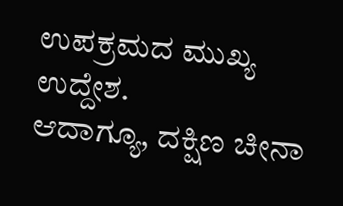ಉಪಕ್ರಮದ ಮುಖ್ಯ ಉದ್ದೇಶ.
ಆದಾಗ್ಯೂ, ದಕ್ಷಿಣ ಚೀನಾ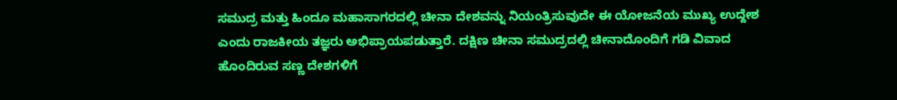ಸಮುದ್ರ ಮತ್ತು ಹಿಂದೂ ಮಹಾಸಾಗರದಲ್ಲಿ ಚೀನಾ ದೇಶವನ್ನು ನಿಯಂತ್ರಿಸುವುದೇ ಈ ಯೋಜನೆಯ ಮುಖ್ಯ ಉದ್ದೇಶ ಎಂದು ರಾಜಕೀಯ ತಜ್ಞರು ಅಭಿಪ್ರಾಯಪಡುತ್ತಾರೆ. ದಕ್ಷಿಣ ಚೀನಾ ಸಮುದ್ರದಲ್ಲಿ ಚೀನಾದೊಂದಿಗೆ ಗಡಿ ವಿವಾದ ಹೊಂದಿರುವ ಸಣ್ಣ ದೇಶಗಳಿಗೆ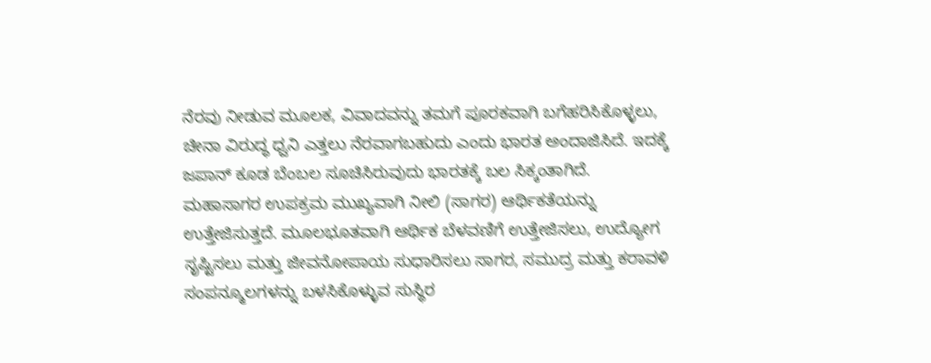ನೆರವು ನೀಡುವ ಮೂಲಕ, ವಿವಾದವನ್ನು ತಮಗೆ ಪೂರಕವಾಗಿ ಬಗೆಹರಿಸಿಕೊಳ್ಳಲು, ಚೀನಾ ವಿರುದ್ಧ ಧ್ವನಿ ಎತ್ತಲು ನೆರವಾಗಬಹುದು ಎಂದು ಭಾರತ ಅಂದಾಜಿಸಿದೆ. ಇದಕ್ಕೆ ಜಪಾನ್ ಕೂಡ ಬೆಂಬಲ ಸೂಚಿಸಿರುವುದು ಭಾರತಕ್ಕೆ ಬಲ ಸಿಕ್ಕಂತಾಗಿದೆ.
ಮಹಾಸಾಗರ ಉಪಕ್ರಮ ಮುಖ್ಯವಾಗಿ ನೀಲಿ (ಸಾಗರ) ಆರ್ಥಿಕತೆಯನ್ನು ಉತ್ತೇಜಿಸುತ್ತದೆ. ಮೂಲಭೂತವಾಗಿ ಆರ್ಥಿಕ ಬೆಳವಣಿಗೆ ಉತ್ತೇಜಿಸಲು, ಉದ್ಯೋಗ ಸೃಷ್ಟಿಸಲು ಮತ್ತು ಜೀವನೋಪಾಯ ಸುಧಾರಿಸಲು ಸಾಗರ, ಸಮುದ್ರ ಮತ್ತು ಕರಾವಳಿ ಸಂಪನ್ಮೂಲಗಳನ್ನು ಬಳಸಿಕೊಳ್ಳುವ ಸುಸ್ಥಿರ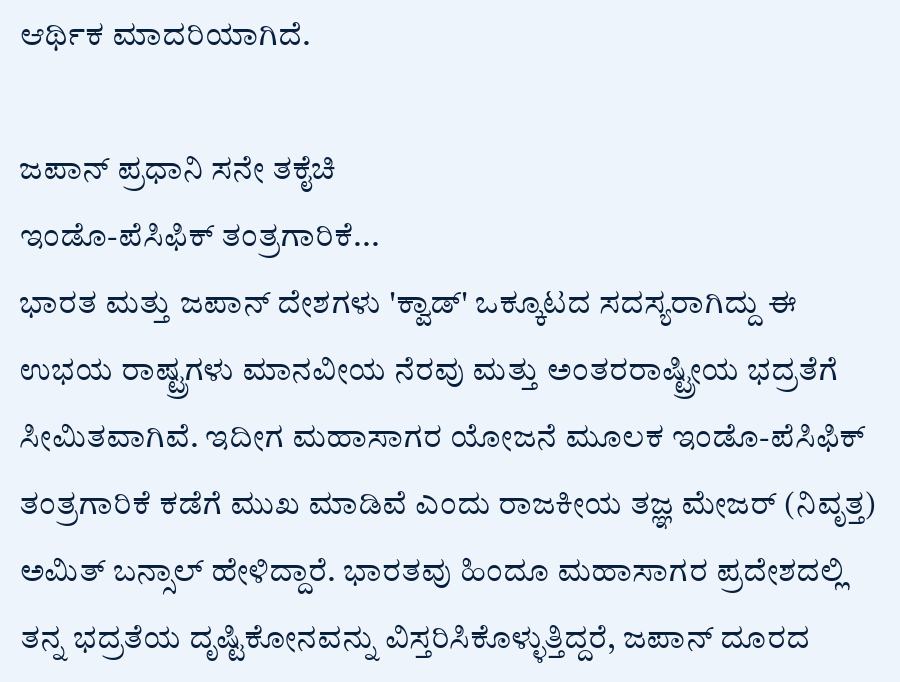ಆರ್ಥಿಕ ಮಾದರಿಯಾಗಿದೆ.

ಜಪಾನ್ ಪ್ರಧಾನಿ ಸನೇ ತಕೈಚಿ
ಇಂಡೊ-ಪೆಸಿಫಿಕ್ ತಂತ್ರಗಾರಿಕೆ...
ಭಾರತ ಮತ್ತು ಜಪಾನ್ ದೇಶಗಳು 'ಕ್ವಾಡ್' ಒಕ್ಕೂಟದ ಸದಸ್ಯರಾಗಿದ್ದು ಈ ಉಭಯ ರಾಷ್ಟ್ರಗಳು ಮಾನವೀಯ ನೆರವು ಮತ್ತು ಅಂತರರಾಷ್ಟ್ರೀಯ ಭದ್ರತೆಗೆ ಸೀಮಿತವಾಗಿವೆ. ಇದೀಗ ಮಹಾಸಾಗರ ಯೋಜನೆ ಮೂಲಕ ಇಂಡೊ-ಪೆಸಿಫಿಕ್ ತಂತ್ರಗಾರಿಕೆ ಕಡೆಗೆ ಮುಖ ಮಾಡಿವೆ ಎಂದು ರಾಜಕೀಯ ತಜ್ಞ ಮೇಜರ್ (ನಿವೃತ್ತ) ಅಮಿತ್ ಬನ್ಸಾಲ್ ಹೇಳಿದ್ದಾರೆ. ಭಾರತವು ಹಿಂದೂ ಮಹಾಸಾಗರ ಪ್ರದೇಶದಲ್ಲಿ ತನ್ನ ಭದ್ರತೆಯ ದೃಷ್ಟಿಕೋನವನ್ನು ವಿಸ್ತರಿಸಿಕೊಳ್ಳುತ್ತಿದ್ದರೆ, ಜಪಾನ್ ದೂರದ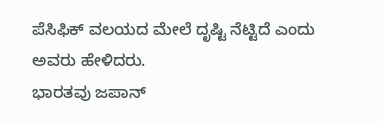ಪೆಸಿಫಿಕ್ ವಲಯದ ಮೇಲೆ ದೃಷ್ಟಿ ನೆಟ್ಟಿದೆ ಎಂದು ಅವರು ಹೇಳಿದರು.
ಭಾರತವು ಜಪಾನ್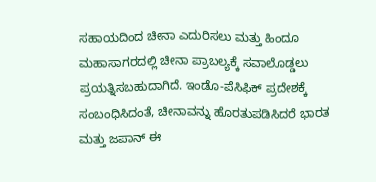ಸಹಾಯದಿಂದ ಚೀನಾ ಎದುರಿಸಲು ಮತ್ತು ಹಿಂದೂ ಮಹಾಸಾಗರದಲ್ಲಿ ಚೀನಾ ಪ್ರಾಬಲ್ಯಕ್ಕೆ ಸವಾಲೊಡ್ಡಲು ಪ್ರಯತ್ನಿಸಬಹುದಾಗಿದೆ. ಇಂಡೊ-ಪೆಸಿಫಿಕ್ ಪ್ರದೇಶಕ್ಕೆ ಸಂಬಂಧಿಸಿದಂತೆ, ಚೀನಾವನ್ನು ಹೊರತುಪಡಿಸಿದರೆ ಭಾರತ ಮತ್ತು ಜಪಾನ್ ಈ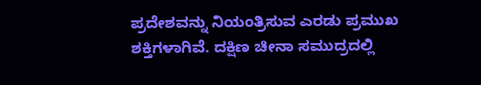ಪ್ರದೇಶವನ್ನು ನಿಯಂತ್ರಿಸುವ ಎರಡು ಪ್ರಮುಖ ಶಕ್ತಿಗಳಾಗಿವೆ. ದಕ್ಷಿಣ ಚೀನಾ ಸಮುದ್ರದಲ್ಲಿ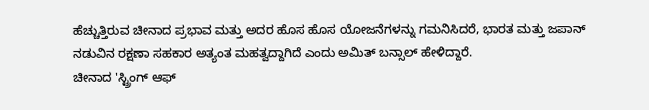ಹೆಚ್ಚುತ್ತಿರುವ ಚೀನಾದ ಪ್ರಭಾವ ಮತ್ತು ಅದರ ಹೊಸ ಹೊಸ ಯೋಜನೆಗಳನ್ನು ಗಮನಿಸಿದರೆ, ಭಾರತ ಮತ್ತು ಜಪಾನ್ ನಡುವಿನ ರಕ್ಷಣಾ ಸಹಕಾರ ಅತ್ಯಂತ ಮಹತ್ವದ್ದಾಗಿದೆ ಎಂದು ಅಮಿತ್ ಬನ್ಸಾಲ್ ಹೇಳಿದ್ದಾರೆ.
ಚೀನಾದ 'ಸ್ಟ್ರಿಂಗ್ ಆಫ್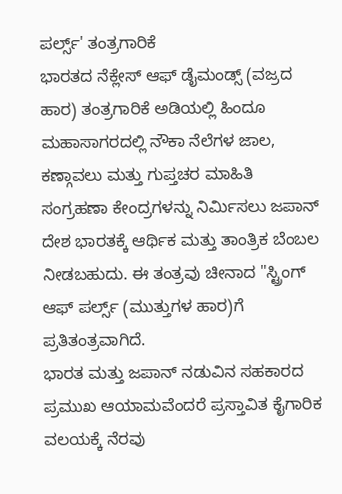ಪರ್ಲ್ಸ್' ತಂತ್ರಗಾರಿಕೆ
ಭಾರತದ ನೆಕ್ಲೇಸ್ ಆಫ್ ಡೈಮಂಡ್ಸ್ (ವಜ್ರದ ಹಾರ) ತಂತ್ರಗಾರಿಕೆ ಅಡಿಯಲ್ಲಿ ಹಿಂದೂ ಮಹಾಸಾಗರದಲ್ಲಿ ನೌಕಾ ನೆಲೆಗಳ ಜಾಲ, ಕಣ್ಗಾವಲು ಮತ್ತು ಗುಪ್ತಚರ ಮಾಹಿತಿ ಸಂಗ್ರಹಣಾ ಕೇಂದ್ರಗಳನ್ನು ನಿರ್ಮಿಸಲು ಜಪಾನ್ ದೇಶ ಭಾರತಕ್ಕೆ ಆರ್ಥಿಕ ಮತ್ತು ತಾಂತ್ರಿಕ ಬೆಂಬಲ ನೀಡಬಹುದು. ಈ ತಂತ್ರವು ಚೀನಾದ "ಸ್ಟ್ರಿಂಗ್ ಆಫ್ ಪರ್ಲ್ಸ್ (ಮುತ್ತುಗಳ ಹಾರ)ಗೆ ಪ್ರತಿತಂತ್ರವಾಗಿದೆ.
ಭಾರತ ಮತ್ತು ಜಪಾನ್ ನಡುವಿನ ಸಹಕಾರದ ಪ್ರಮುಖ ಆಯಾಮವೆಂದರೆ ಪ್ರಸ್ತಾವಿತ ಕೈಗಾರಿಕ ವಲಯಕ್ಕೆ ನೆರವು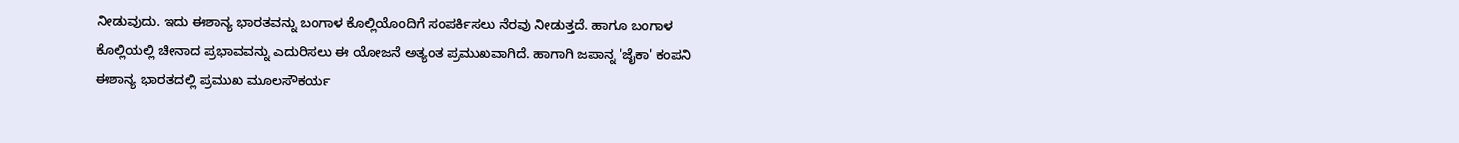ನೀಡುವುದು. ಇದು ಈಶಾನ್ಯ ಭಾರತವನ್ನು ಬಂಗಾಳ ಕೊಲ್ಲಿಯೊಂದಿಗೆ ಸಂಪರ್ಕಿಸಲು ನೆರವು ನೀಡುತ್ತದೆ. ಹಾಗೂ ಬಂಗಾಳ ಕೊಲ್ಲಿಯಲ್ಲಿ ಚೀನಾದ ಪ್ರಭಾವವನ್ನು ಎದುರಿಸಲು ಈ ಯೋಜನೆ ಅತ್ಯಂತ ಪ್ರಮುಖವಾಗಿದೆ. ಹಾಗಾಗಿ ಜಪಾನ್ನ 'ಜೈಕಾ' ಕಂಪನಿ ಈಶಾನ್ಯ ಭಾರತದಲ್ಲಿ ಪ್ರಮುಖ ಮೂಲಸೌಕರ್ಯ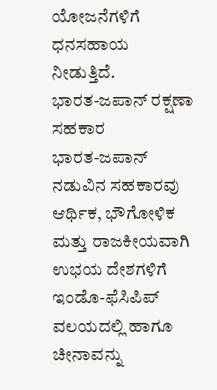ಯೋಜನೆಗಳಿಗೆ ಧನಸಹಾಯ ನೀಡುತ್ತಿದೆ.
ಭಾರತ-ಜಪಾನ್ ರಕ್ಷಣಾ ಸಹಕಾರ
ಭಾರತ-ಜಪಾನ್ ನಡುವಿನ ಸಹಕಾರವು ಆರ್ಥಿಕ, ಭೌಗೋಳಿಕ ಮತ್ತು ರಾಜಕೀಯವಾಗಿ ಉಭಯ ದೇಶಗಳಿಗೆ ಇಂಡೊ-ಫೆಸಿಪಿಪ್ ವಲಯದಲ್ಲಿ ಹಾಗೂ ಚೀನಾವನ್ನು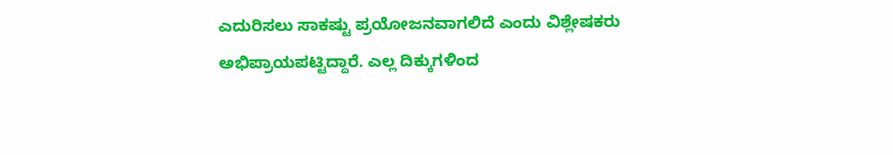ಎದುರಿಸಲು ಸಾಕಷ್ಟು ಪ್ರಯೋಜನವಾಗಲಿದೆ ಎಂದು ವಿಶ್ಲೇಷಕರು ಅಭಿಪ್ರಾಯಪಟ್ಟಿದ್ದಾರೆ. ಎಲ್ಲ ದಿಕ್ಕುಗಳಿಂದ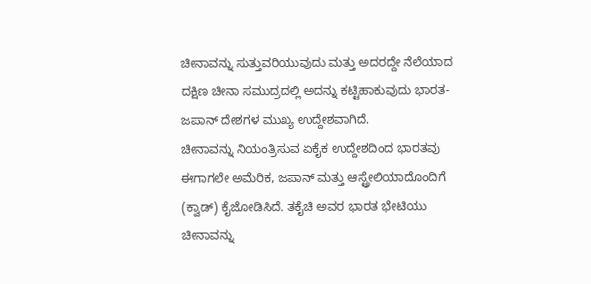ಚೀನಾವನ್ನು ಸುತ್ತುವರಿಯುವುದು ಮತ್ತು ಅದರದ್ದೇ ನೆಲೆಯಾದ ದಕ್ಷಿಣ ಚೀನಾ ಸಮುದ್ರದಲ್ಲಿ ಅದನ್ನು ಕಟ್ಟಿಹಾಕುವುದು ಭಾರತ-ಜಪಾನ್ ದೇಶಗಳ ಮುಖ್ಯ ಉದ್ದೇಶವಾಗಿದೆ.
ಚೀನಾವನ್ನು ನಿಯಂತ್ರಿಸುವ ಏಕೈಕ ಉದ್ದೇಶದಿಂದ ಭಾರತವು ಈಗಾಗಲೇ ಅಮೆರಿಕ, ಜಪಾನ್ ಮತ್ತು ಆಸ್ಟ್ರೇಲಿಯಾದೊಂದಿಗೆ (ಕ್ವಾಡ್) ಕೈಜೋಡಿಸಿದೆ. ತಕೈಚಿ ಅವರ ಭಾರತ ಭೇಟಿಯು ಚೀನಾವನ್ನು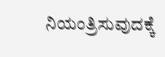ನಿಯಂತ್ರಿಸುವುದಕ್ಕೆ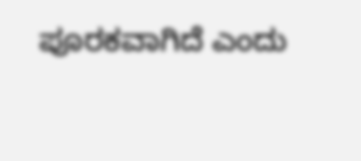ಪೂರಕವಾಗಿದೆ ಎಂದು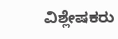ವಿಶ್ಲೇಷಕರು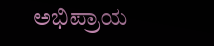ಅಭಿಪ್ರಾಯ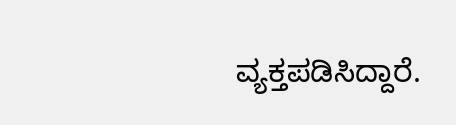ವ್ಯಕ್ತಪಡಿಸಿದ್ದಾರೆ.